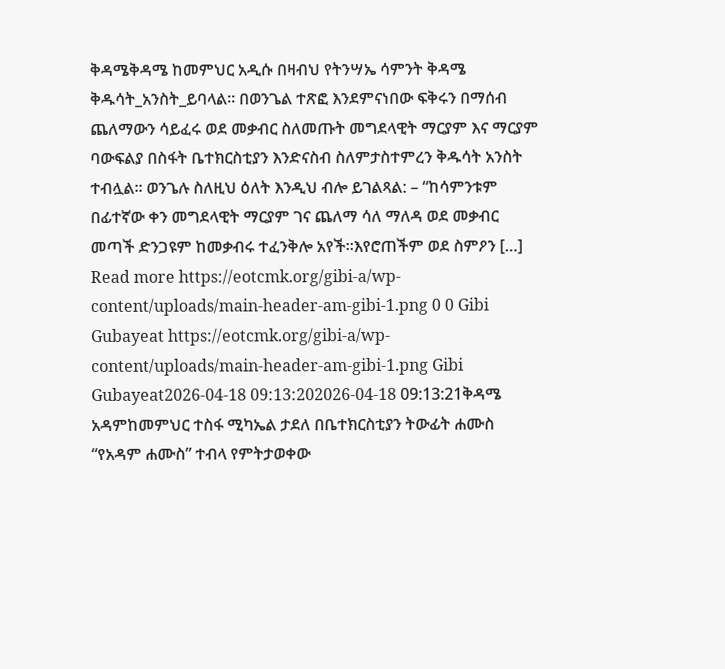ቅዳሜቅዳሜ ከመምህር አዲሱ በዛብህ የትንሣኤ ሳምንት ቅዳሜ ቅዱሳት_አንስት_ይባላል። በወንጌል ተጽፎ እንደምናነበው ፍቅሩን በማሰብ ጨለማውን ሳይፈሩ ወደ መቃብር ስለመጡት መግደላዊት ማርያም እና ማርያም ባውፍልያ በስፋት ቤተክርስቲያን እንድናስብ ስለምታስተምረን ቅዱሳት አንስት ተብሏል። ወንጌሉ ስለዚህ ዕለት እንዲህ ብሎ ይገልጻል: – “ከሳምንቱም በፊተኛው ቀን መግደላዊት ማርያም ገና ጨለማ ሳለ ማለዳ ወደ መቃብር መጣች ድንጋዩም ከመቃብሩ ተፈንቅሎ አየች።እየሮጠችም ወደ ስምዖን […] Read more https://eotcmk.org/gibi-a/wp-content/uploads/main-header-am-gibi-1.png 0 0 Gibi Gubayeat https://eotcmk.org/gibi-a/wp-content/uploads/main-header-am-gibi-1.png Gibi Gubayeat2026-04-18 09:13:202026-04-18 09:13:21ቅዳሜ
አዳምከመምህር ተስፋ ሚካኤል ታደለ በቤተክርስቲያን ትውፊት ሐሙስ “የአዳም ሐሙስ” ተብላ የምትታወቀው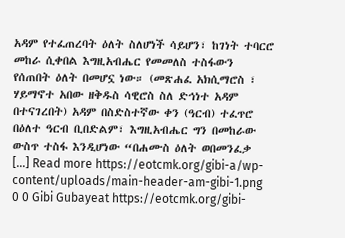አዳም የተፈጠረባት ዕለት ስለሆነች ሳይሆን፣ ከገነት ተባርሮ መከራ ሲቀበል እግዚአብሔር የመመለስ ተስፋውን የሰጠበት ዕለት በመሆኗ ነው። (መጽሐፈ አክሲማሮስ ፣ ሃይማኖተ አበው ዘቅዱስ ሳዊሮስ ስለ ድኅነተ አዳም በተናገረበት) አዳም በስድስተኛው ቀን (ዓርብ) ተፈጥሮ በዕለተ ዓርብ ቢበድልም፣ እግዚአብሔር ግን በመከራው ውስጥ ተስፋ እንዲሆነው “በሐሙስ ዕለት ወበመንፈቃ […] Read more https://eotcmk.org/gibi-a/wp-content/uploads/main-header-am-gibi-1.png 0 0 Gibi Gubayeat https://eotcmk.org/gibi-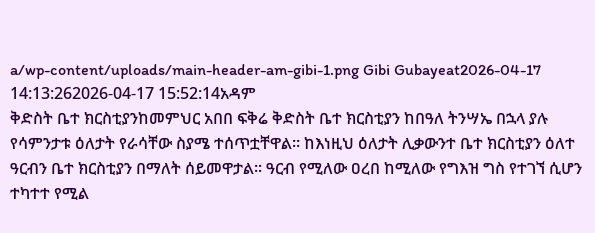a/wp-content/uploads/main-header-am-gibi-1.png Gibi Gubayeat2026-04-17 14:13:262026-04-17 15:52:14አዳም
ቅድስት ቤተ ክርስቲያንከመምህር አበበ ፍቅሬ ቅድስት ቤተ ክርስቲያን ከበዓለ ትንሣኤ በኋላ ያሉ የሳምንታቱ ዕለታት የራሳቸው ስያሜ ተሰጥቷቸዋል። ከእነዚህ ዕለታት ሊቃውንተ ቤተ ክርስቲያን ዕለተ ዓርብን ቤተ ክርስቲያን በማለት ሰይመዋታል። ዓርብ የሚለው ዐረበ ከሚለው የግእዝ ግስ የተገኘ ሲሆን ተካተተ የሚል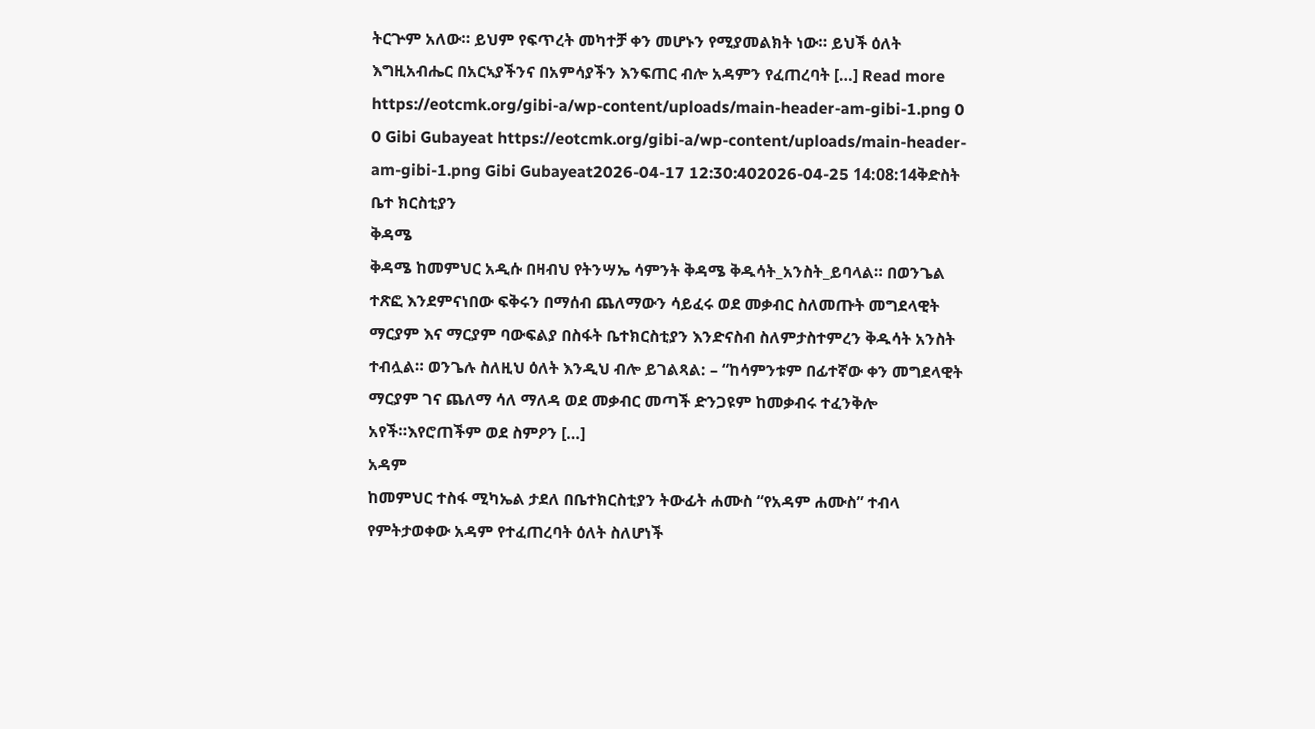ትርጕም አለው። ይህም የፍጥረት መካተቻ ቀን መሆኑን የሚያመልክት ነው። ይህች ዕለት እግዚአብሔር በአርኣያችንና በአምሳያችን እንፍጠር ብሎ አዳምን የፈጠረባት […] Read more https://eotcmk.org/gibi-a/wp-content/uploads/main-header-am-gibi-1.png 0 0 Gibi Gubayeat https://eotcmk.org/gibi-a/wp-content/uploads/main-header-am-gibi-1.png Gibi Gubayeat2026-04-17 12:30:402026-04-25 14:08:14ቅድስት ቤተ ክርስቲያን
ቅዳሜ
ቅዳሜ ከመምህር አዲሱ በዛብህ የትንሣኤ ሳምንት ቅዳሜ ቅዱሳት_አንስት_ይባላል። በወንጌል ተጽፎ እንደምናነበው ፍቅሩን በማሰብ ጨለማውን ሳይፈሩ ወደ መቃብር ስለመጡት መግደላዊት ማርያም እና ማርያም ባውፍልያ በስፋት ቤተክርስቲያን እንድናስብ ስለምታስተምረን ቅዱሳት አንስት ተብሏል። ወንጌሉ ስለዚህ ዕለት እንዲህ ብሎ ይገልጻል: – “ከሳምንቱም በፊተኛው ቀን መግደላዊት ማርያም ገና ጨለማ ሳለ ማለዳ ወደ መቃብር መጣች ድንጋዩም ከመቃብሩ ተፈንቅሎ አየች።እየሮጠችም ወደ ስምዖን […]
አዳም
ከመምህር ተስፋ ሚካኤል ታደለ በቤተክርስቲያን ትውፊት ሐሙስ “የአዳም ሐሙስ” ተብላ የምትታወቀው አዳም የተፈጠረባት ዕለት ስለሆነች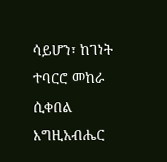ሳይሆን፣ ከገነት ተባርሮ መከራ ሲቀበል እግዚአብሔር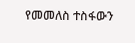የመመለስ ተስፋውን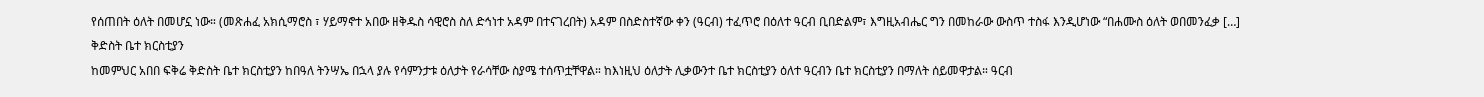የሰጠበት ዕለት በመሆኗ ነው። (መጽሐፈ አክሲማሮስ ፣ ሃይማኖተ አበው ዘቅዱስ ሳዊሮስ ስለ ድኅነተ አዳም በተናገረበት) አዳም በስድስተኛው ቀን (ዓርብ) ተፈጥሮ በዕለተ ዓርብ ቢበድልም፣ እግዚአብሔር ግን በመከራው ውስጥ ተስፋ እንዲሆነው “በሐሙስ ዕለት ወበመንፈቃ […]
ቅድስት ቤተ ክርስቲያን
ከመምህር አበበ ፍቅሬ ቅድስት ቤተ ክርስቲያን ከበዓለ ትንሣኤ በኋላ ያሉ የሳምንታቱ ዕለታት የራሳቸው ስያሜ ተሰጥቷቸዋል። ከእነዚህ ዕለታት ሊቃውንተ ቤተ ክርስቲያን ዕለተ ዓርብን ቤተ ክርስቲያን በማለት ሰይመዋታል። ዓርብ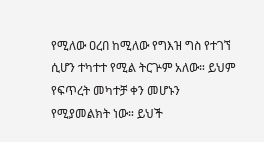የሚለው ዐረበ ከሚለው የግእዝ ግስ የተገኘ ሲሆን ተካተተ የሚል ትርጕም አለው። ይህም የፍጥረት መካተቻ ቀን መሆኑን የሚያመልክት ነው። ይህች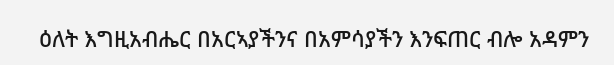ዕለት እግዚአብሔር በአርኣያችንና በአምሳያችን እንፍጠር ብሎ አዳምን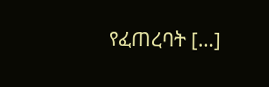የፈጠረባት […]